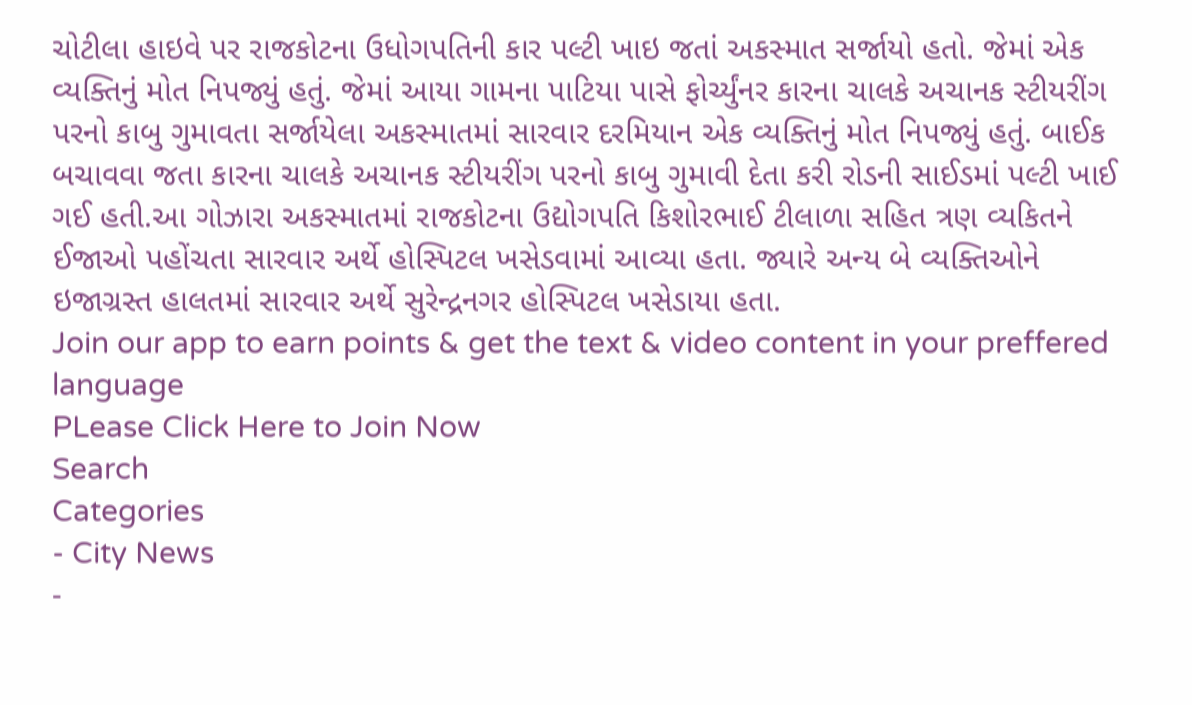ચોટીલા હાઇવે પર રાજકોટના ઉધોગપતિની કાર પલ્ટી ખાઇ જતાં અકસ્માત સર્જાયો હતો. જેમાં એક વ્યક્તિનું મોત નિપજ્યું હતું. જેમાં આયા ગામના પાટિયા પાસે ફોર્ચ્યુંનર કારના ચાલકે અચાનક સ્ટીયરીંગ પરનો કાબુ ગુમાવતા સર્જાયેલા અકસ્માતમાં સારવાર દરમિયાન એક વ્યક્તિનું મોત નિપજ્યું હતું. બાઈક બચાવવા જતા કારના ચાલકે અચાનક સ્ટીયરીંગ પરનો કાબુ ગુમાવી દેતા કરી રોડની સાઈડમાં પલ્ટી ખાઈ ગઈ હતી.આ ગોઝારા અકસ્માતમાં રાજકોટના ઉદ્યોગપતિ કિશોરભાઈ ટીલાળા સહિત ત્રણ વ્યકિતને ઈજાઓ પહોંચતા સારવાર અર્થે હોસ્પિટલ ખસેડવામાં આવ્યા હતા. જ્યારે અન્ય બે વ્યક્તિઓને ઇજાગ્રસ્ત હાલતમાં સારવાર અર્થે સુરેન્દ્રનગર હોસ્પિટલ ખસેડાયા હતા.
Join our app to earn points & get the text & video content in your preffered language
PLease Click Here to Join Now
Search
Categories
- City News
-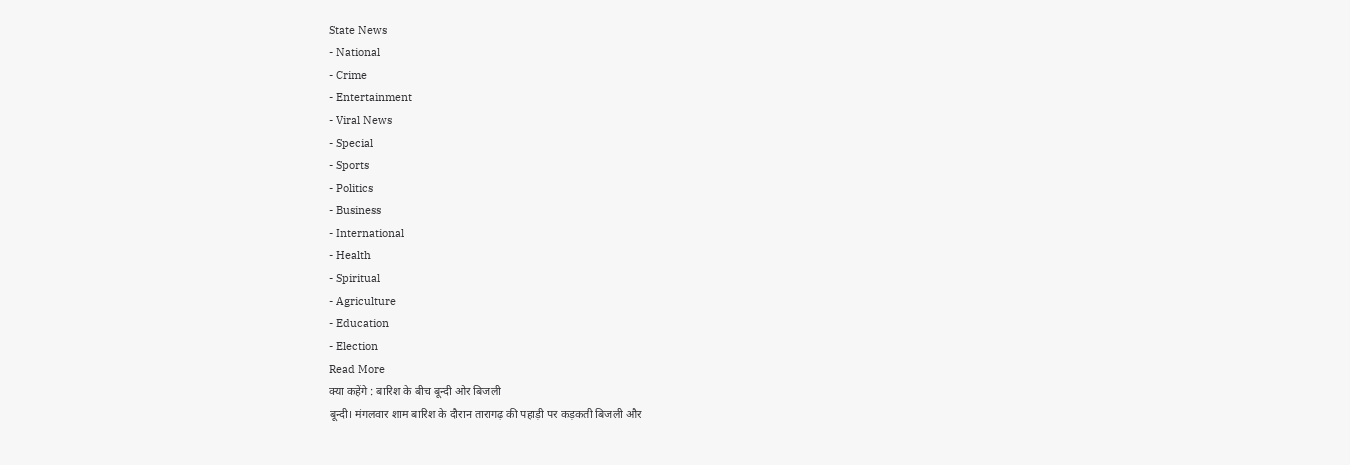State News
- National
- Crime
- Entertainment
- Viral News
- Special
- Sports
- Politics
- Business
- International
- Health
- Spiritual
- Agriculture
- Education
- Election
Read More
क्या कहेंगे : बारिश के बीच बून्दी ओर बिजली
बून्दी। मंगलवार शाम बारिश के दौरान तारागढ़ की पहाड़ी पर कड़कती बिजली और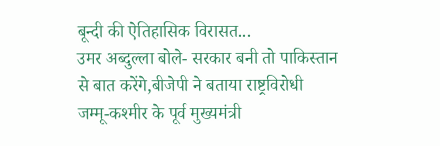बून्दी की ऐतिहासिक विरासत...
उमर अब्दुल्ला बोले- सरकार बनी तो पाकिस्तान से बात करेंगे,बीजेपी ने बताया राष्ट्रविरोधी
जम्मू-कश्मीर के पूर्व मुख्यमंत्री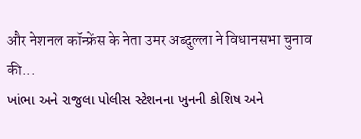और नेशनल कॉन्फ्रेंस के नेता उमर अब्दुल्ला ने विधानसभा चुनाव की...
ખાંભા અને રાજુલા પોલીસ સ્ટેશનના ખુનની કોશિષ અને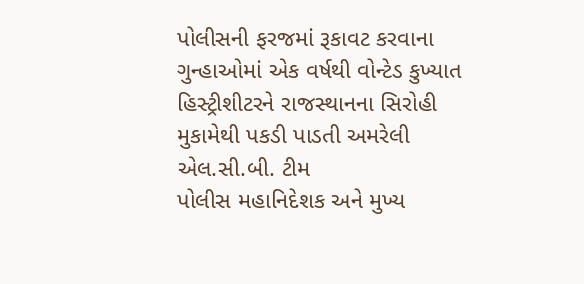પોલીસની ફરજમાં રૂકાવટ કરવાના ગુન્હાઓમાં એક વર્ષથી વોન્ટેડ કુખ્યાત હિસ્ટ્રીશીટરને રાજસ્થાનના સિરોહી મુકામેથી પકડી પાડતી અમરેલી એલ.સી.બી. ટીમ
પોલીસ મહાનિદેશક અને મુખ્ય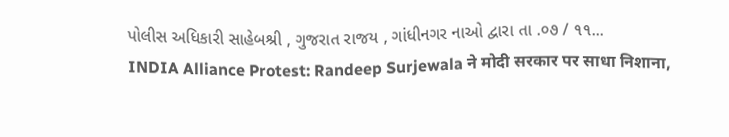પોલીસ અધિકારી સાહેબશ્રી , ગુજરાત રાજય , ગાંધીનગર નાઓ દ્વારા તા .૦૭ / ૧૧...
INDIA Alliance Protest: Randeep Surjewala ने मोदी सरकार पर साधा निशाना,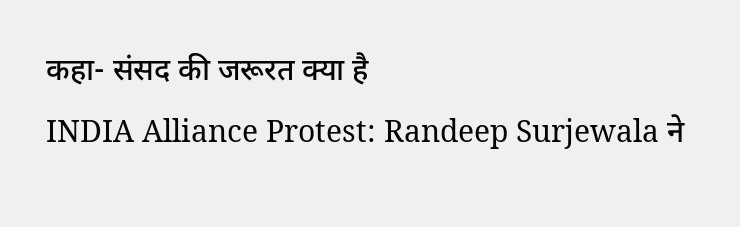कहा- संसद की जरूरत क्या है
INDIA Alliance Protest: Randeep Surjewala ने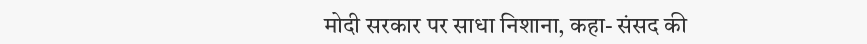मोदी सरकार पर साधा निशाना, कहा- संसद की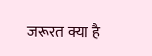जरूरत क्या है